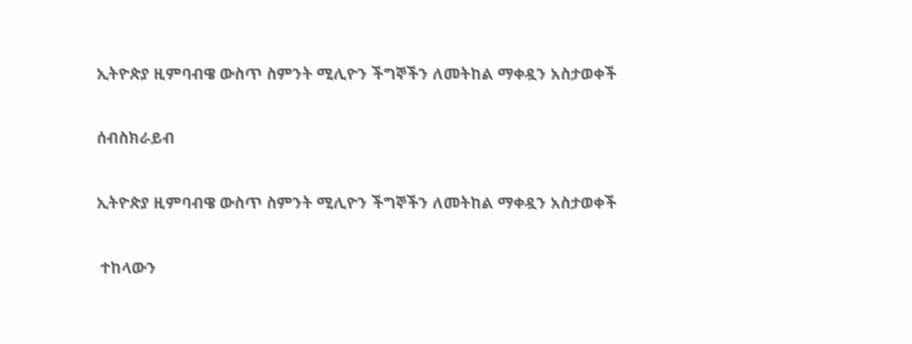ኢትዮጵያ ዚምባብዌ ውስጥ ስምንት ሚሊዮን ችግኞችን ለመትከል ማቀዷን አስታወቀች

ሰብስክራይብ

ኢትዮጵያ ዚምባብዌ ውስጥ ስምንት ሚሊዮን ችግኞችን ለመትከል ማቀዷን አስታወቀች

 ተከላውን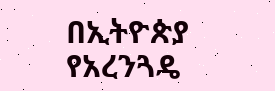በኢትዮጵያ የአረንጓዴ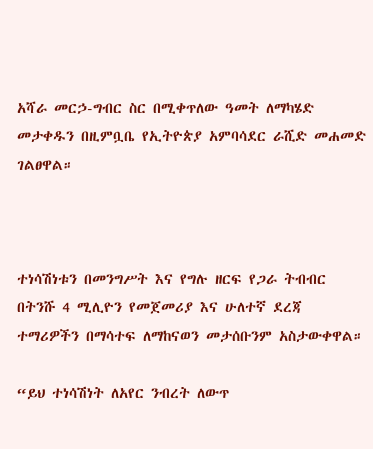አሻራ መርኃ-ግብር ስር በሚቀጥለው ዓመት ለማካሄድ መታቀዱን በዚምቧቤ የኢትዮጵያ አምባሳደር ራሺድ መሐመድ ገልፀዋል።



ተነሳሽነቱን በመንግሥት እና የግሉ ዘርፍ የጋራ ትብብር በትንሹ 4 ሚሊዮን የመጀመሪያ እና ሁለተኛ ደረጃ ተማሪዎችን በማሳተፍ ለማከናወን መታሰቡንም አስታውቀዋል።

“ይህ ተነሳሽነት ለአየር ንብረት ለውጥ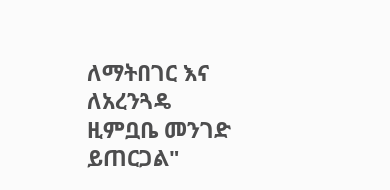ለማትበገር እና ለአረንጓዴ ዚምቧቤ መንገድ ይጠርጋል"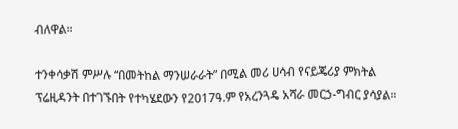ብለዋል።

ተንቀሳቃሽ ምሥሉ “በመትከል ማንሠራራት” በሚል መሪ ሀሳብ የናይጄሪያ ምክትል ፕሬዚዳንት በተገኙበት የተካሄደውን የ2017ዓ.ም የአረንጓዴ አሻራ መርኃ-ግብር ያሳያል።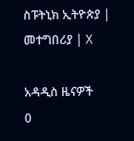ስፑትኒክ ኢትዮጵያ | መተግበሪያ | X

አዳዲስ ዜናዎች
0